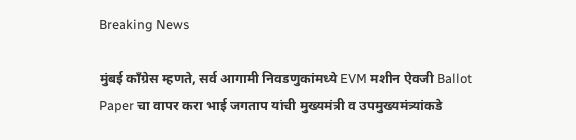Breaking News

मुंबई काँग्रेस म्हणते, सर्व आगामी निवडणुकांमध्ये EVM मशीन ऐवजी Ballot Paper चा वापर करा भाई जगताप यांची मुख्यमंत्री व उपमुख्यमंत्र्यांकडे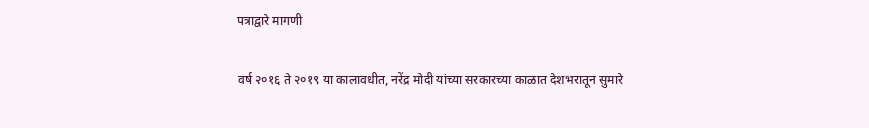पत्राद्वारे मागणी

वर्ष २०१६ ते २०१९ या कालावधीत, नरेंद्र मोदी यांच्या सरकारच्या काळात देशभरातून सुमारे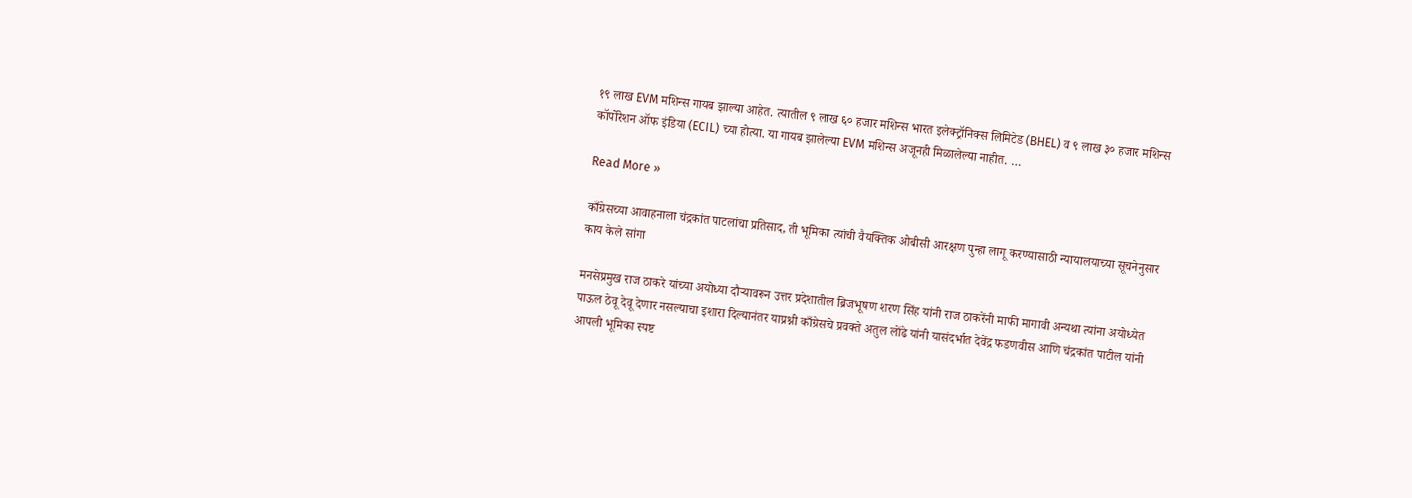१९ लाख EVM मशिन्स गायब झाल्या आहेत. त्यातील ९ लाख ६० हजार मशिन्स भारत इलेक्ट्रॉनिक्स लिमिटेड (BHEL) व ९ लाख ३० हजार मशिन्स कॉर्पोरेशन ऑफ इंडिया (ECIL) च्या होत्या. या गायब झालेल्या EVM मशिन्स अजूनही मिळालेल्या नाहीत. …

Read More »

काँग्रेसच्या आवाहनाला चंद्रकांत पाटलांचा प्रतिसाद, ती भूमिका त्यांची वैयक्तिक ओबीसी आरक्षण पुन्हा लागू करण्यासाठी न्यायालयाच्या सूचनेनुसार काय केले सांगा

मनसेप्रमुख राज ठाकरे यांच्या अयोध्या दौऱ्यावरून उत्तर प्रदेशातील ब्रिजभूषण शरण सिंह यांनी राज ठाकरेंनी माफी मागावी अन्यथा त्यांना अयोध्येत पाऊल ठेवू देवू देणार नसल्याचा इशारा दिल्यानंतर याप्रश्नी काँग्रेसचे प्रवक्ते अतुल लोंढे यांनी यासंदर्भात देवेंद्र फडणवीस आणि चंद्रकांत पाटील यांनी आपली भूमिका स्पष्ट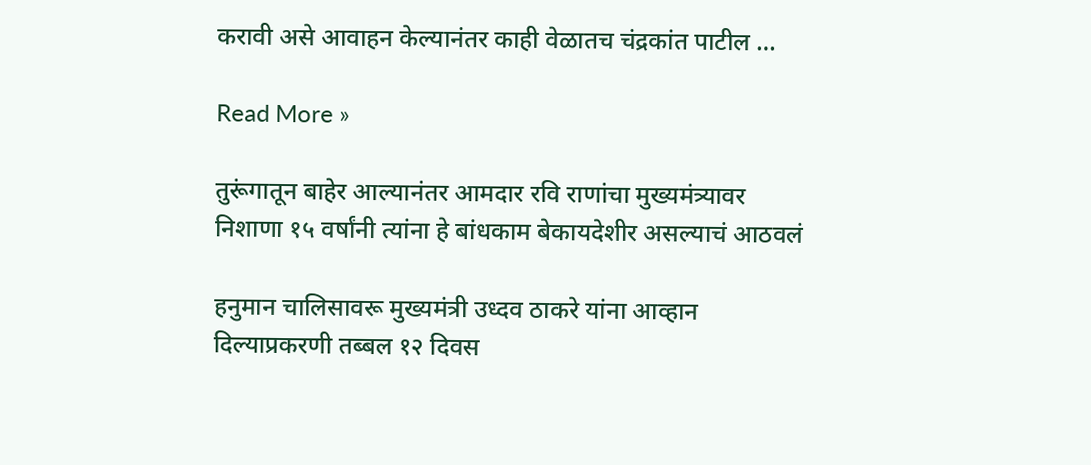करावी असे आवाहन केल्यानंतर काही वेळातच चंद्रकांत पाटील …

Read More »

तुरूंगातून बाहेर आल्यानंतर आमदार रवि राणांचा मुख्यमंत्र्यावर निशाणा १५ वर्षांनी त्यांना हे बांधकाम बेकायदेशीर असल्याचं आठवलं

हनुमान चालिसावरू मुख्यमंत्री उध्दव ठाकरे यांना आव्हान दिल्याप्रकरणी तब्बल १२ दिवस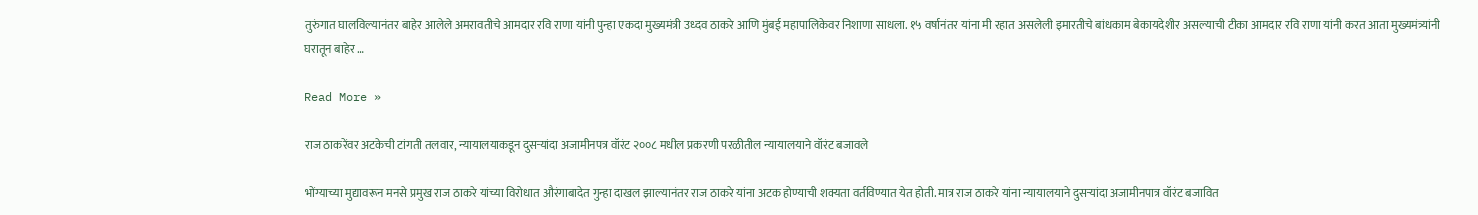तुरुंगात घालविल्यानंतर बाहेर आलेले अमरावतीचे आमदार रवि राणा यांनी पुन्हा एकदा मुख्यमंत्री उध्दव ठाकरे आणि मुंबई महापालिकेवर निशाणा साधला. १५ वर्षानंतर यांना मी रहात असलेली इमारतीचे बांधकाम बेकायदेशीर असल्याची टीका आमदार रवि राणा यांनी करत आता मुख्यमंत्र्यांनी घरातून बाहेर …

Read More »

राज ठाकरेंवर अटकेची टांगती तलवार, न्यायालयाकडून दुसऱ्यांदा अजामीनपत्र वॉरंट २००८ मधील प्रकरणी परळीतील न्यायालयाने वॉरंट बजावले

भोंग्याच्या मुद्यावरून मनसे प्रमुख राज ठाकरे यांच्या विरोधात औरंगाबादेत गुन्हा दाखल झाल्यानंतर राज ठाकरे यांना अटक होण्याची शक्यता वर्तविण्यात येत होती. मात्र राज ठाकरे यांना न्यायालयाने दुसऱ्यांदा अजामीनपात्र वॉरंट बजावित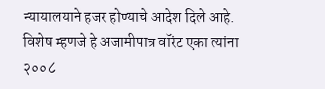न्यायालयाने हजर होण्याचे आदेश दिले आहे. विशेष म्हणजे हे अजामीपात्र वॉरंट एका त्यांना २००८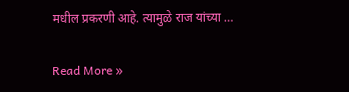मधील प्रकरणी आहे. त्यामुळे राज यांच्या …

Read More »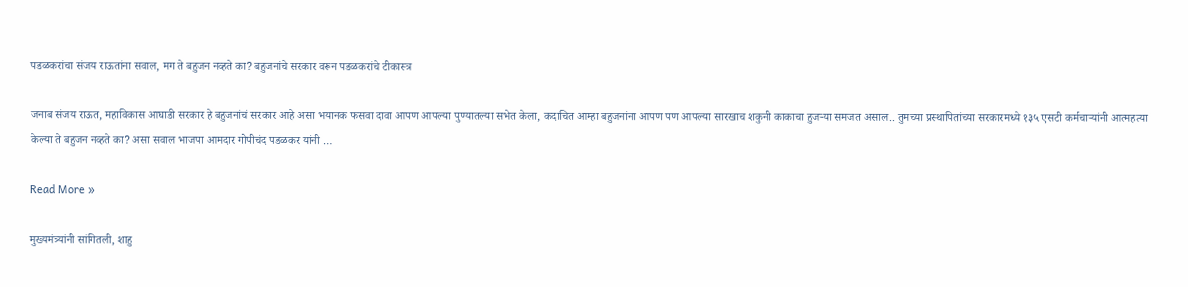पडळकरांचा संजय राऊतांना सवाल, मग ते बहुजन नव्हते का? बहुजनांचे सरकार वरून पडळकरांचे टीकास्त्र

जनाब संजय राऊत, महाविकास आघाडी सरकार हे बहुजनांचं सरकार आहे असा भयानक फसवा दावा आपण आपल्या पुण्यातल्या सभेत केला, कदाचित आम्हा बहुजनांना आपण पण आपल्या सारखाच शकुनी काकाचा हुजऱ्या समजत असाल.. तुमच्या प्रस्थापितांच्या सरकारमध्ये १३५ एसटी कर्मचाऱ्यांनी आत्महत्या केल्या ते बहुजन नव्हते का? असा सवाल भाजपा आमदार गोपीचंद पडळकर यांनी …

Read More »

मुख्यमंत्र्यांनी सांगितली, शाहु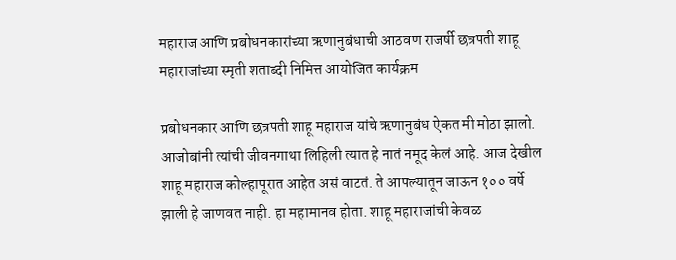महाराज आणि प्रबोधनकारांच्या ऋणानुबंधाची आठवण राजर्षी छत्रपती शाहू महाराजांच्या स्मृती शताब्दी निमित्त आयोजित कार्यक्रम

प्रबोधनकार आणि छत्रपती शाहू महाराज यांचे ऋणानुबंध ऐकत मी मोठा झालो. आजोबांनी त्यांची जीवनगाथा लिहिली त्यात हे नातं नमूद केलं आहे. आज देखील शाहू महाराज कोल्हापूरात आहेत असं वाटतं. ते आपल्यातून जाऊन १०० वर्षे झाली हे जाणवत नाही. हा महामानव होता. शाहू महाराजांची केवळ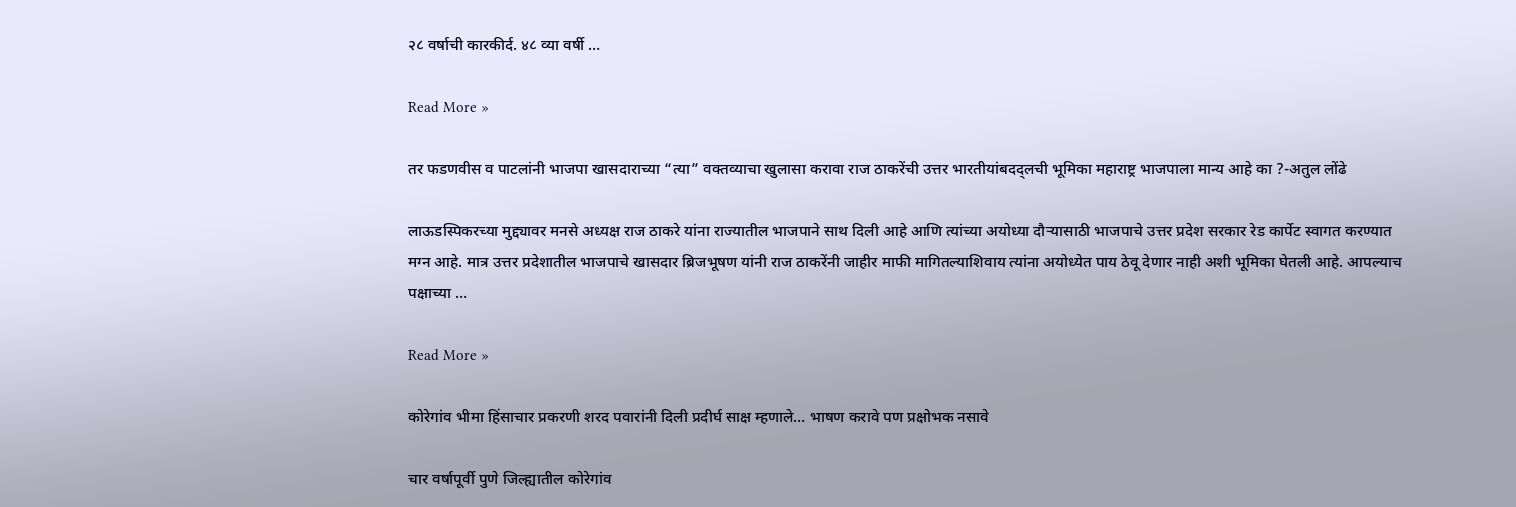२८ वर्षाची कारकीर्द. ४८ व्या वर्षी …

Read More »

तर फडणवीस व पाटलांनी भाजपा खासदाराच्या “त्या” वक्तव्याचा खुलासा करावा राज ठाकरेंची उत्तर भारतीयांबदद्लची भूमिका महाराष्ट्र भाजपाला मान्य आहे का ?-अतुल लोंढे

लाऊडस्पिकरच्या मुद्द्यावर मनसे अध्यक्ष राज ठाकरे यांना राज्यातील भाजपाने साथ दिली आहे आणि त्यांच्या अयोध्या दौऱ्यासाठी भाजपाचे उत्तर प्रदेश सरकार रेड कार्पेट स्वागत करण्यात मग्न आहे. मात्र उत्तर प्रदेशातील भाजपाचे खासदार ब्रिजभूषण यांनी राज ठाकरेंनी जाहीर माफी मागितल्याशिवाय त्यांना अयोध्येत पाय ठेवू देणार नाही अशी भूमिका घेतली आहे. आपल्याच पक्षाच्या …

Read More »

कोरेगांव भीमा हिंसाचार प्रकरणी शरद पवारांनी दिली प्रदीर्घ साक्ष म्हणाले… भाषण करावे पण प्रक्षोभक नसावे

चार वर्षापूर्वी पुणे जिल्ह्यातील कोरेगांव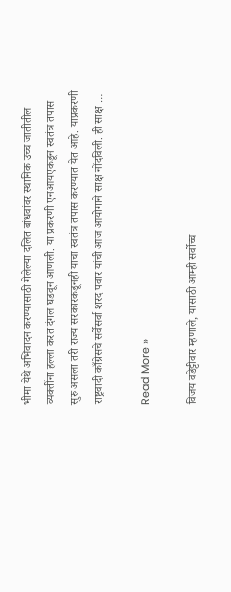भीमा येथे अभिवादन करण्यासाठी गेलेल्या दलित बांधवांवर स्थानिक उच्च जातीतील व्यक्तींना हल्ला करत दंगल घडवून आणली. या प्रकरणी एनआयएकडून स्वतंत्र तपास सुरु असला तरी राज्य सरकारकडूनही याचा स्वतंत्र तपास करण्यात येत आहे. याप्रकरणी राष्ट्रवादी काँग्रेसचे सर्वेसर्वा शरद पवार यांची आज आयोगाने साक्ष नोंदविली. ही साक्ष …

Read More »

विजय वडेट्टीवार म्हणाले, यासाठी आम्ही सर्वोच्च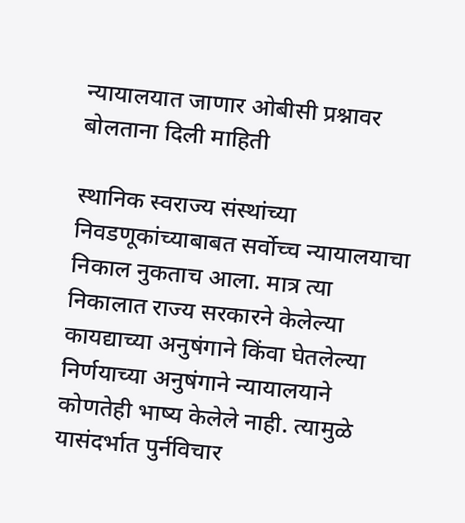न्यायालयात जाणार ओबीसी प्रश्नावर बोलताना दिली माहिती

स्थानिक स्वराज्य संस्थांच्या निवडणूकांच्याबाबत सर्वोच्च न्यायालयाचा निकाल नुकताच आला. मात्र त्या निकालात राज्य सरकारने केलेल्या कायद्याच्या अनुषंगाने किंवा घेतलेल्या निर्णयाच्या अनुषंगाने न्यायालयाने कोणतेही भाष्य केलेले नाही. त्यामुळे यासंदर्भात पुर्नविचार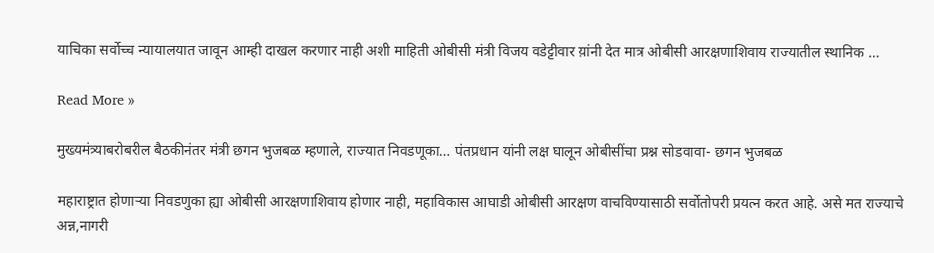याचिका सर्वोच्च न्यायालयात जावून आम्ही दाखल करणार नाही अशी माहिती ओबीसी मंत्री विजय वडेट्टीवार य़ांनी देत मात्र ओबीसी आरक्षणाशिवाय राज्यातील स्थानिक …

Read More »

मुख्यमंत्र्याबरोबरील बैठकीनंतर मंत्री छगन भुजबळ म्हणाले, राज्यात निवडणूका… पंतप्रधान यांनी लक्ष घालून ओबीसींचा प्रश्न सोडवावा- छगन भुजबळ

महाराष्ट्रात होणाऱ्या निवडणुका ह्या ओबीसी आरक्षणाशिवाय होणार नाही, महाविकास आघाडी ओबीसी आरक्षण वाचविण्यासाठी सर्वोतोपरी प्रयत्न करत आहे. असे मत राज्याचे अन्न,नागरी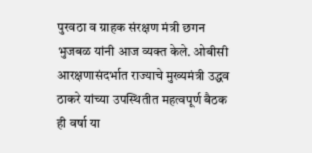पुरवठा व ग्राहक संरक्षण मंत्री छगन भुजबळ यांनी आज व्यक्त केले. ओबीसी आरक्षणासंदर्भात राज्याचे मुख्यमंत्री उद्धव ठाकरे यांच्या उपस्थितीत महत्वपूर्ण बैठक ही वर्षा या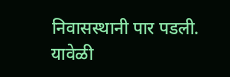निवासस्थानी पार पडली. यावेळी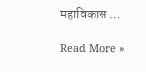महाविकास …

Read More »